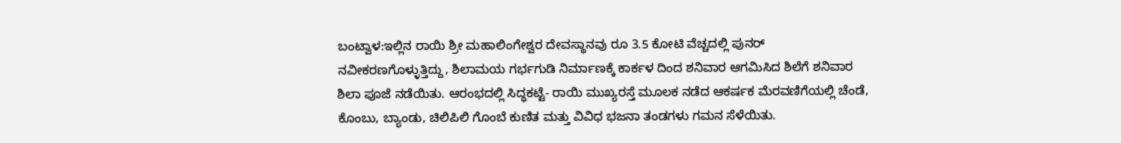ಬಂಟ್ವಾಳ:ಇಲ್ಲಿನ ರಾಯಿ ಶ್ರೀ ಮಹಾಲಿಂಗೇಶ್ವರ ದೇವಸ್ಥಾನವು ರೂ 3.5 ಕೋಟಿ ವೆಚ್ಚದಲ್ಲಿ ಪುನರ್ ನವೀಕರಣಗೊಳ್ಳುತ್ತಿದ್ದು, ಶಿಲಾಮಯ ಗರ್ಭಗುಡಿ ನಿರ್ಮಾಣಕ್ಕೆ ಕಾರ್ಕಳ ದಿಂದ ಶನಿವಾರ ಆಗಮಿಸಿದ ಶಿಲೆಗೆ ಶನಿವಾರ ಶಿಲಾ ಪೂಜೆ ನಡೆಯಿತು. ಆರಂಭದಲ್ಲಿ ಸಿದ್ಧಕಟ್ಟೆ- ರಾಯಿ ಮುಖ್ಯರಸ್ತೆ ಮೂಲಕ ನಡೆದ ಆಕರ್ಷಕ ಮೆರವಣಿಗೆಯಲ್ಲಿ ಚೆಂಡೆ, ಕೊಂಬು, ಬ್ಯಾಂಡು, ಚಿಲಿಪಿಲಿ ಗೊಂಬೆ ಕುಣಿತ ಮತ್ತು ವಿವಿಧ ಭಜನಾ ತಂಡಗಳು ಗಮನ ಸೆಳೆಯಿತು.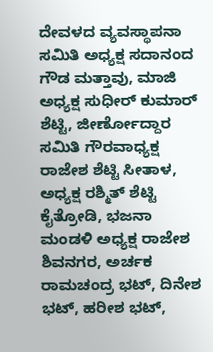ದೇವಳದ ವ್ಯವಸ್ಥಾಪನಾ ಸಮಿತಿ ಅಧ್ಯಕ್ಷ ಸದಾನಂದ ಗೌಡ ಮತ್ತಾವು, ಮಾಜಿ ಅಧ್ಯಕ್ಷ ಸುಧೀರ್ ಕುಮಾರ್ ಶೆಟ್ಟಿ, ಜೀರ್ಣೋದ್ದಾರ ಸಮಿತಿ ಗೌರವಾಧ್ಯಕ್ಷ ರಾಜೇಶ ಶೆಟ್ಟಿ ಸೀತಾಳ, ಅಧ್ಯಕ್ಷ ರಶ್ಮಿತ್ ಶೆಟ್ಟಿ ಕೈತ್ರೋಡಿ, ಭಜನಾ ಮಂಡಳಿ ಅಧ್ಯಕ್ಷ ರಾಜೇಶ ಶಿವನಗರ, ಅರ್ಚಕ
ರಾಮಚಂದ್ರ ಭಟ್, ದಿನೇಶ ಭಟ್, ಹರೀಶ ಭಟ್,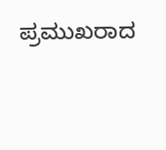ಪ್ರಮುಖರಾದ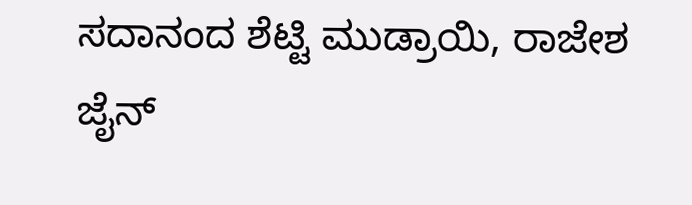ಸದಾನಂದ ಶೆಟ್ಟಿ ಮುಡ್ರಾಯಿ, ರಾಜೇಶ ಜೈನ್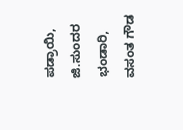ಪಡ್ರಾಯಿ, ಜಿ.ಸುಂದರ ಭಂಡಾರಿ, ವಸಂತ ಗೌಡ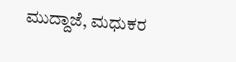ಮುದ್ದಾಜೆ, ಮಧುಕರ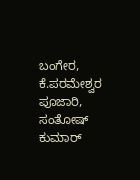ಬಂಗೇರ, ಕೆ.ಪರಮೇಶ್ವರ ಪೂಜಾರಿ, ಸಂತೋಷ್ ಕುಮಾರ್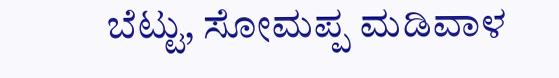ಬೆಟ್ಟು, ಸೋಮಪ್ಪ ಮಡಿವಾಳ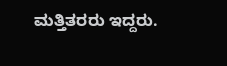ಮತ್ತಿತರರು ಇದ್ದರು.